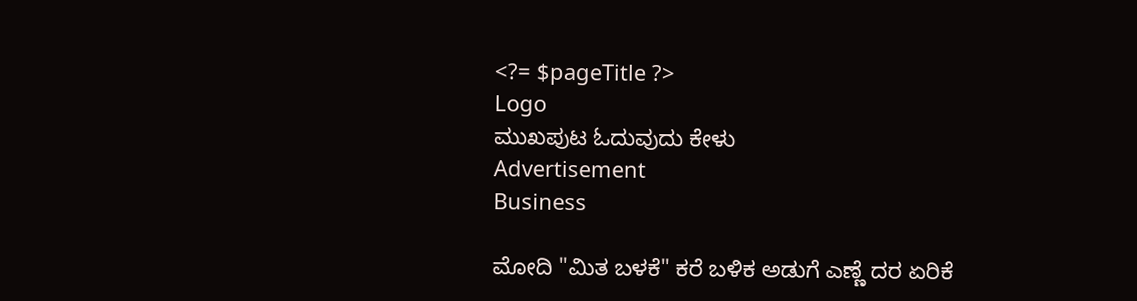<?= $pageTitle ?>
Logo
ಮುಖಪುಟ ಓದುವುದು ಕೇಳು
Advertisement
Business

ಮೋದಿ "ಮಿತ ಬಳಕೆ" ಕರೆ ಬಳಿಕ ಅಡುಗೆ ಎಣ್ಣೆ ದರ ಏರಿಕೆ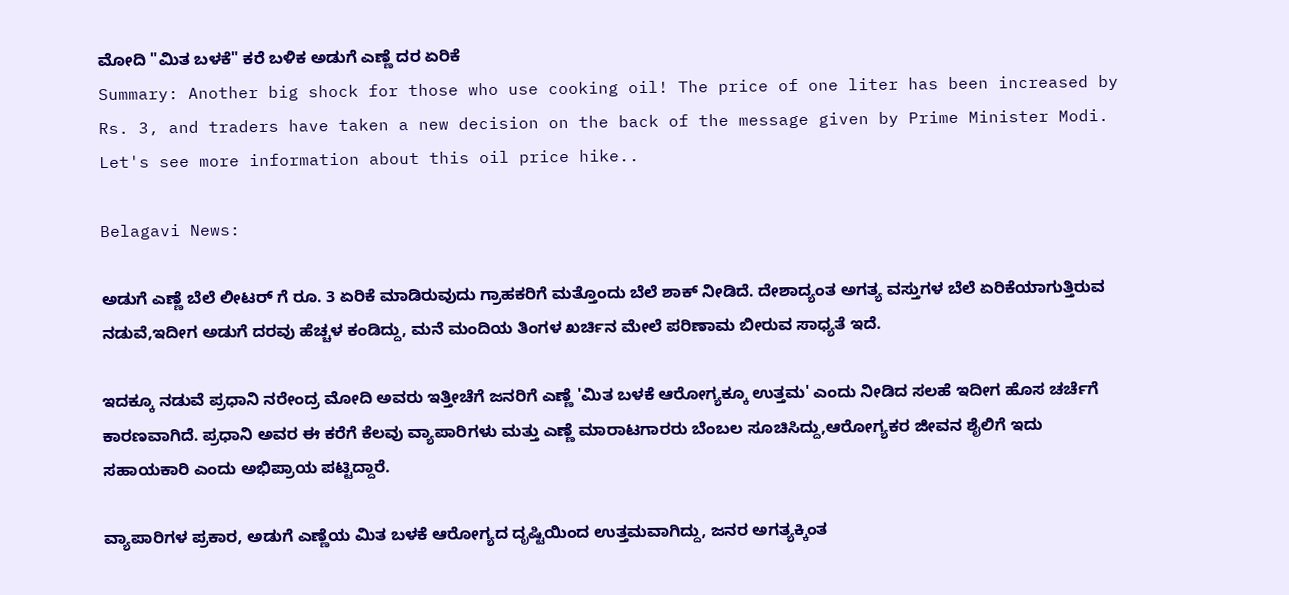ಮೋದಿ "ಮಿತ ಬಳಕೆ" ಕರೆ ಬಳಿಕ ಅಡುಗೆ ಎಣ್ಣೆ ದರ ಏರಿಕೆ
Summary: Another big shock for those who use cooking oil! The price of one liter has been increased by Rs. 3, and traders have taken a new decision on the back of the message given by Prime Minister Modi. Let's see more information about this oil price hike..

Belagavi News:

ಅಡುಗೆ ಎಣ್ಣೆ ಬೆಲೆ ಲೀಟರ್ ಗೆ ರೂ. 3 ಏರಿಕೆ ಮಾಡಿರುವುದು ಗ್ರಾಹಕರಿಗೆ ಮತ್ತೊಂದು ಬೆಲೆ ಶಾಕ್ ನೀಡಿದೆ. ದೇಶಾದ್ಯಂತ ಅಗತ್ಯ ವಸ್ತುಗಳ ಬೆಲೆ ಏರಿಕೆಯಾಗುತ್ತಿರುವ ನಡುವೆ,ಇದೀಗ ಅಡುಗೆ ದರವು ಹೆಚ್ಚಳ ಕಂಡಿದ್ದು, ಮನೆ ಮಂದಿಯ ತಿಂಗಳ ಖರ್ಚಿನ ಮೇಲೆ ಪರಿಣಾಮ ಬೀರುವ ಸಾಧ್ಯತೆ ಇದೆ.

ಇದಕ್ಕೂ ನಡುವೆ ಪ್ರಧಾನಿ ನರೇಂದ್ರ ಮೋದಿ ಅವರು ಇತ್ತೀಚೆಗೆ ಜನರಿಗೆ ಎಣ್ಣೆ 'ಮಿತ ಬಳಕೆ ಆರೋಗ್ಯಕ್ಕೂ ಉತ್ತಮ' ಎಂದು ನೀಡಿದ ಸಲಹೆ ಇದೀಗ ಹೊಸ ಚರ್ಚೆಗೆ ಕಾರಣವಾಗಿದೆ. ಪ್ರಧಾನಿ ಅವರ ಈ ಕರೆಗೆ ಕೆಲವು ವ್ಯಾಪಾರಿಗಳು ಮತ್ತು ಎಣ್ಣೆ ಮಾರಾಟಗಾರರು ಬೆಂಬಲ ಸೂಚಿಸಿದ್ದು,ಆರೋಗ್ಯಕರ ಜೀವನ ಶೈಲಿಗೆ ಇದು ಸಹಾಯಕಾರಿ ಎಂದು ಅಭಿಪ್ರಾಯ ಪಟ್ಟಿದ್ದಾರೆ.

ವ್ಯಾಪಾರಿಗಳ ಪ್ರಕಾರ, ಅಡುಗೆ ಎಣ್ಣೆಯ ಮಿತ ಬಳಕೆ ಆರೋಗ್ಯದ ದೃಷ್ಟಿಯಿಂದ ಉತ್ತಮವಾಗಿದ್ದು, ಜನರ ಅಗತ್ಯಕ್ಕಿಂತ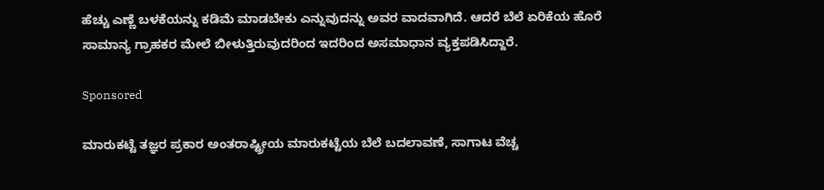ಹೆಚ್ಚು ಎಣ್ಣೆ ಬಳಕೆಯನ್ನು ಕಡಿಮೆ ಮಾಡಬೇಕು ಎನ್ನುವುದನ್ನು ಅವರ ವಾದವಾಗಿದೆ. ಆದರೆ ಬೆಲೆ ಏರಿಕೆಯ ಹೊರೆ ಸಾಮಾನ್ಯ ಗ್ರಾಹಕರ ಮೇಲೆ ಬೀಳುತ್ತಿರುವುದರಿಂದ ಇದರಿಂದ ಅಸಮಾಧಾನ ವ್ಯಕ್ತಪಡಿಸಿದ್ದಾರೆ.

Sponsored

ಮಾರುಕಟ್ಟೆ ತಜ್ಞರ ಪ್ರಕಾರ ಅಂತರಾಷ್ಟ್ರೀಯ ಮಾರುಕಟ್ಟೆಯ ಬೆಲೆ ಬದಲಾವಣೆ, ಸಾಗಾಟ ವೆಚ್ಚ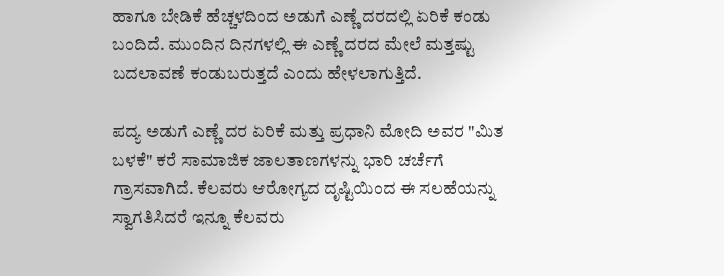ಹಾಗೂ ಬೇಡಿಕೆ ಹೆಚ್ಚಳದಿಂದ ಅಡುಗೆ ಎಣ್ಣೆ ದರದಲ್ಲಿ ಏರಿಕೆ ಕಂಡು ಬಂದಿದೆ. ಮುಂದಿನ ದಿನಗಳಲ್ಲಿ ಈ ಎಣ್ಣೆ ದರದ ಮೇಲೆ ಮತ್ತಷ್ಟು ಬದಲಾವಣೆ ಕಂಡುಬರುತ್ತದೆ ಎಂದು ಹೇಳಲಾಗುತ್ತಿದೆ.

ಪದ್ಯ ಅಡುಗೆ ಎಣ್ಣೆ ದರ ಏರಿಕೆ ಮತ್ತು ಪ್ರಧಾನಿ ಮೋದಿ ಅವರ "ಮಿತ ಬಳಕೆ" ಕರೆ ಸಾಮಾಜಿಕ ಜಾಲತಾಣಗಳನ್ನು ಭಾರಿ ಚರ್ಚೆಗೆ ಗ್ರಾಸವಾಗಿದೆ. ಕೆಲವರು ಆರೋಗ್ಯದ ದೃಷ್ಟಿಯಿಂದ ಈ ಸಲಹೆಯನ್ನು ಸ್ವಾಗತಿಸಿದರೆ ಇನ್ನೂ ಕೆಲವರು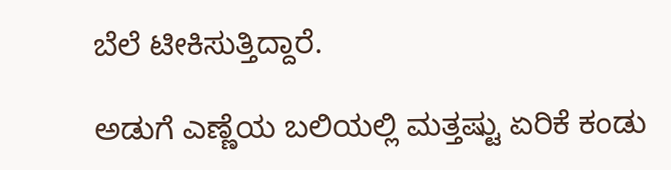ಬೆಲೆ ಟೀಕಿಸುತ್ತಿದ್ದಾರೆ.

ಅಡುಗೆ ಎಣ್ಣೆಯ ಬಲಿಯಲ್ಲಿ ಮತ್ತಷ್ಟು ಏರಿಕೆ ಕಂಡು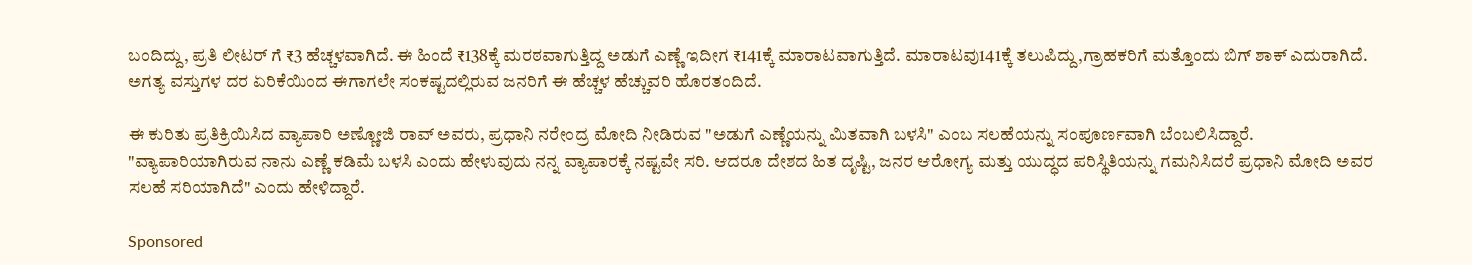ಬಂದಿದ್ದು, ಪ್ರತಿ ಲೀಟರ್ ಗೆ ₹3 ಹೆಚ್ಚಳವಾಗಿದೆ. ಈ ಹಿಂದೆ ₹138ಕ್ಕೆ ಮರಠವಾಗುತ್ತಿದ್ದ ಅಡುಗೆ ಎಣ್ಣೆ ಇದೀಗ ₹141ಕ್ಕೆ ಮಾರಾಟವಾಗುತ್ತಿದೆ. ಮಾರಾಟವು141ಕ್ಕೆ ತಲುಪಿದ್ದು,ಗ್ರಾಹಕರಿಗೆ ಮತ್ತೊಂದು ಬಿಗ್ ಶಾಕ್ ಎದುರಾಗಿದೆ. ಅಗತ್ಯ ವಸ್ತುಗಳ ದರ ಏರಿಕೆಯಿಂದ ಈಗಾಗಲೇ ಸಂಕಷ್ಟದಲ್ಲಿರುವ ಜನರಿಗೆ ಈ ಹೆಚ್ಚಳ ಹೆಚ್ಚುವರಿ ಹೊರತಂದಿದೆ.

ಈ ಕುರಿತು ಪ್ರತಿಕ್ರಿಯಿಸಿದ ವ್ಯಾಪಾರಿ ಅಣ್ಣೋಜಿ ರಾವ್ ಅವರು, ಪ್ರಧಾನಿ ನರೇಂದ್ರ ಮೋದಿ ನೀಡಿರುವ "ಅಡುಗೆ ಎಣ್ಣೆಯನ್ನು ಮಿತವಾಗಿ ಬಳಸಿ" ಎಂಬ ಸಲಹೆಯನ್ನು ಸಂಪೂರ್ಣವಾಗಿ ಬೆಂಬಲಿಸಿದ್ದಾರೆ. "ವ್ಯಾಪಾರಿಯಾಗಿರುವ ನಾನು ಎಣ್ಣೆ ಕಡಿಮೆ ಬಳಸಿ ಎಂದು ಹೇಳುವುದು ನನ್ನ ವ್ಯಾಪಾರಕ್ಕೆ ನಷ್ಟವೇ ಸರಿ. ಆದರೂ ದೇಶದ ಹಿತ ದೃಷ್ಟಿ, ಜನರ ಆರೋಗ್ಯ ಮತ್ತು ಯುದ್ಧದ ಪರಿಸ್ಥಿತಿಯನ್ನು ಗಮನಿಸಿದರೆ ಪ್ರಧಾನಿ ಮೋದಿ ಅವರ ಸಲಹೆ ಸರಿಯಾಗಿದೆ" ಎಂದು ಹೇಳಿದ್ದಾರೆ.

Sponsored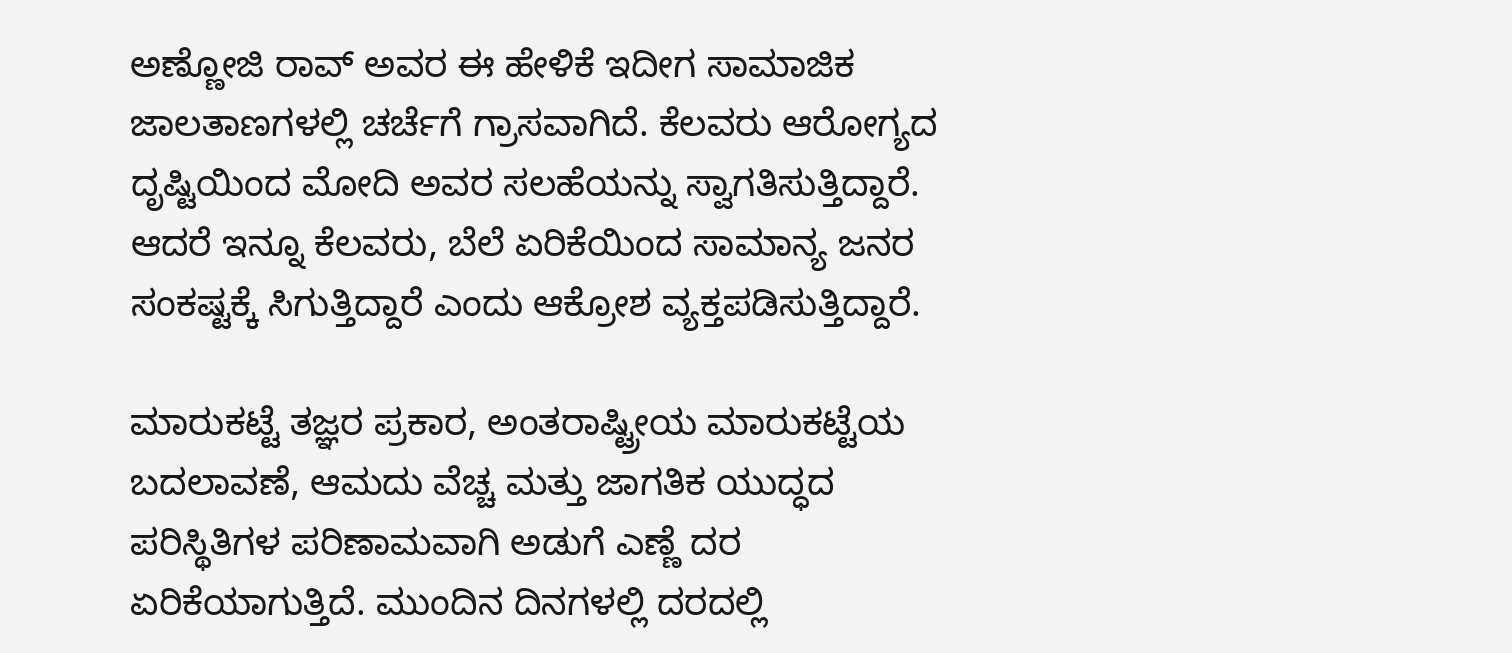ಅಣ್ಣೋಜಿ ರಾವ್ ಅವರ ಈ ಹೇಳಿಕೆ ಇದೀಗ ಸಾಮಾಜಿಕ ಜಾಲತಾಣಗಳಲ್ಲಿ ಚರ್ಚೆಗೆ ಗ್ರಾಸವಾಗಿದೆ. ಕೆಲವರು ಆರೋಗ್ಯದ ದೃಷ್ಟಿಯಿಂದ ಮೋದಿ ಅವರ ಸಲಹೆಯನ್ನು ಸ್ವಾಗತಿಸುತ್ತಿದ್ದಾರೆ. ಆದರೆ ಇನ್ನೂ ಕೆಲವರು, ಬೆಲೆ ಏರಿಕೆಯಿಂದ ಸಾಮಾನ್ಯ ಜನರ ಸಂಕಷ್ಟಕ್ಕೆ ಸಿಗುತ್ತಿದ್ದಾರೆ ಎಂದು ಆಕ್ರೋಶ ವ್ಯಕ್ತಪಡಿಸುತ್ತಿದ್ದಾರೆ.

ಮಾರುಕಟ್ಟೆ ತಜ್ಞರ ಪ್ರಕಾರ, ಅಂತರಾಷ್ಟ್ರೀಯ ಮಾರುಕಟ್ಟೆಯ ಬದಲಾವಣೆ, ಆಮದು ವೆಚ್ಚ ಮತ್ತು ಜಾಗತಿಕ ಯುದ್ಧದ ಪರಿಸ್ಥಿತಿಗಳ ಪರಿಣಾಮವಾಗಿ ಅಡುಗೆ ಎಣ್ಣೆ ದರ ಏರಿಕೆಯಾಗುತ್ತಿದೆ. ಮುಂದಿನ ದಿನಗಳಲ್ಲಿ ದರದಲ್ಲಿ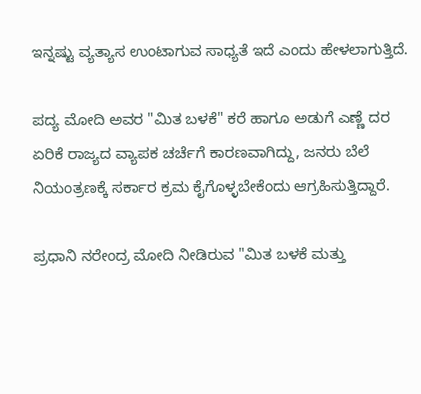ಇನ್ನಷ್ಟು ವ್ಯತ್ಯಾಸ ಉಂಟಾಗುವ ಸಾಧ್ಯತೆ ಇದೆ ಎಂದು ಹೇಳಲಾಗುತ್ತಿದೆ.

ಪದ್ಯ ಮೋದಿ ಅವರ "ಮಿತ ಬಳಕೆ" ಕರೆ ಹಾಗೂ ಅಡುಗೆ ಎಣ್ಣೆ ದರ ಏರಿಕೆ ರಾಜ್ಯದ ವ್ಯಾಪಕ ಚರ್ಚೆಗೆ ಕಾರಣವಾಗಿದ್ದು, ಜನರು ಬೆಲೆ ನಿಯಂತ್ರಣಕ್ಕೆ ಸರ್ಕಾರ ಕ್ರಮ ಕೈಗೊಳ್ಳಬೇಕೆಂದು ಆಗ್ರಹಿಸುತ್ತಿದ್ದಾರೆ.

ಪ್ರಧಾನಿ ನರೇಂದ್ರ ಮೋದಿ ನೀಡಿರುವ "ಮಿತ ಬಳಕೆ ಮತ್ತು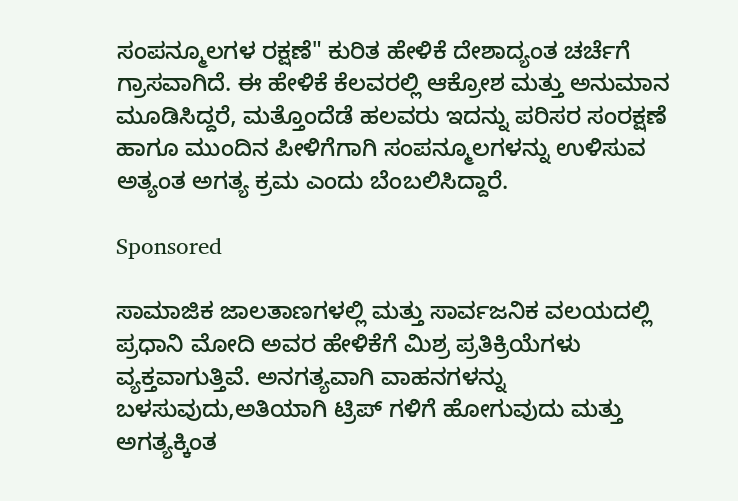ಸಂಪನ್ಮೂಲಗಳ ರಕ್ಷಣೆ" ಕುರಿತ ಹೇಳಿಕೆ ದೇಶಾದ್ಯಂತ ಚರ್ಚೆಗೆ ಗ್ರಾಸವಾಗಿದೆ. ಈ ಹೇಳಿಕೆ ಕೆಲವರಲ್ಲಿ ಆಕ್ರೋಶ ಮತ್ತು ಅನುಮಾನ ಮೂಡಿಸಿದ್ದರೆ, ಮತ್ತೊಂದೆಡೆ ಹಲವರು ಇದನ್ನು ಪರಿಸರ ಸಂರಕ್ಷಣೆ ಹಾಗೂ ಮುಂದಿನ ಪೀಳಿಗೆಗಾಗಿ ಸಂಪನ್ಮೂಲಗಳನ್ನು ಉಳಿಸುವ ಅತ್ಯಂತ ಅಗತ್ಯ ಕ್ರಮ ಎಂದು ಬೆಂಬಲಿಸಿದ್ದಾರೆ.

Sponsored

ಸಾಮಾಜಿಕ ಜಾಲತಾಣಗಳಲ್ಲಿ ಮತ್ತು ಸಾರ್ವಜನಿಕ ವಲಯದಲ್ಲಿ ಪ್ರಧಾನಿ ಮೋದಿ ಅವರ ಹೇಳಿಕೆಗೆ ಮಿಶ್ರ ಪ್ರತಿಕ್ರಿಯೆಗಳು ವ್ಯಕ್ತವಾಗುತ್ತಿವೆ. ಅನಗತ್ಯವಾಗಿ ವಾಹನಗಳನ್ನು ಬಳಸುವುದು,ಅತಿಯಾಗಿ ಟ್ರಿಪ್ ಗಳಿಗೆ ಹೋಗುವುದು ಮತ್ತು ಅಗತ್ಯಕ್ಕಿಂತ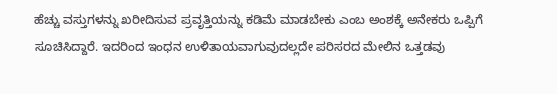ಹೆಚ್ಚು ವಸ್ತುಗಳನ್ನು ಖರೀದಿಸುವ ಪ್ರವೃತ್ತಿಯನ್ನು ಕಡಿಮೆ ಮಾಡಬೇಕು ಎಂಬ ಅಂಶಕ್ಕೆ ಅನೇಕರು ಒಪ್ಪಿಗೆ ಸೂಚಿಸಿದ್ದಾರೆ. ಇದರಿಂದ ಇಂಧನ ಉಳಿತಾಯವಾಗುವುದಲ್ಲದೇ ಪರಿಸರದ ಮೇಲಿನ ಒತ್ತಡವು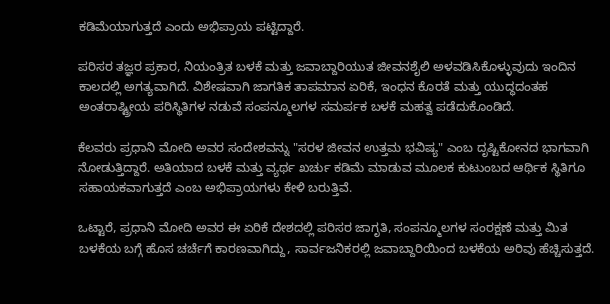ಕಡಿಮೆಯಾಗುತ್ತದೆ ಎಂದು ಅಭಿಪ್ರಾಯ ಪಟ್ಟಿದ್ದಾರೆ.

ಪರಿಸರ ತಜ್ಞರ ಪ್ರಕಾರ, ನಿಯಂತ್ರಿತ ಬಳಕೆ ಮತ್ತು ಜವಾಬ್ದಾರಿಯುತ ಜೀವನಶೈಲಿ ಅಳವಡಿಸಿಕೊಳ್ಳುವುದು ಇಂದಿನ ಕಾಲದಲ್ಲಿ ಅಗತ್ಯವಾಗಿದೆ. ವಿಶೇಷವಾಗಿ ಜಾಗತಿಕ ತಾಪಮಾನ ಏರಿಕೆ, ಇಂಧನ ಕೊರತೆ ಮತ್ತು ಯುದ್ಧದಂತಹ ಅಂತರಾಷ್ಟ್ರೀಯ ಪರಿಸ್ಥಿತಿಗಳ ನಡುವೆ ಸಂಪನ್ಮೂಲಗಳ ಸಮರ್ಪಕ ಬಳಕೆ ಮಹತ್ವ ಪಡೆದುಕೊಂಡಿದೆ.

ಕೆಲವರು ಪ್ರಧಾನಿ ಮೋದಿ ಅವರ ಸಂದೇಶವನ್ನು "ಸರಳ ಜೀವನ ಉತ್ತಮ ಭವಿಷ್ಯ" ಎಂಬ ದೃಷ್ಟಿಕೋನದ ಭಾಗವಾಗಿ ನೋಡುತ್ತಿದ್ದಾರೆ. ಅತಿಯಾದ ಬಳಕೆ ಮತ್ತು ವ್ಯರ್ಥ ಖರ್ಚು ಕಡಿಮೆ ಮಾಡುವ ಮೂಲಕ ಕುಟುಂಬದ ಆರ್ಥಿಕ ಸ್ಥಿತಿಗೂ ಸಹಾಯಕವಾಗುತ್ತದೆ ಎಂಬ ಅಭಿಪ್ರಾಯಗಳು ಕೇಳಿ ಬರುತ್ತಿವೆ.

ಒಟ್ಟಾರೆ, ಪ್ರಧಾನಿ ಮೋದಿ ಅವರ ಈ ಏರಿಕೆ ದೇಶದಲ್ಲಿ ಪರಿಸರ ಜಾಗೃತಿ, ಸಂಪನ್ಮೂಲಗಳ ಸಂರಕ್ಷಣೆ ಮತ್ತು ಮಿತ ಬಳಕೆಯ ಬಗ್ಗೆ ಹೊಸ ಚರ್ಚೆಗೆ ಕಾರಣವಾಗಿದ್ದು, ಸಾರ್ವಜನಿಕರಲ್ಲಿ ಜವಾಬ್ದಾರಿಯಿಂದ ಬಳಕೆಯ ಅರಿವು ಹೆಚ್ಚಿಸುತ್ತದೆ.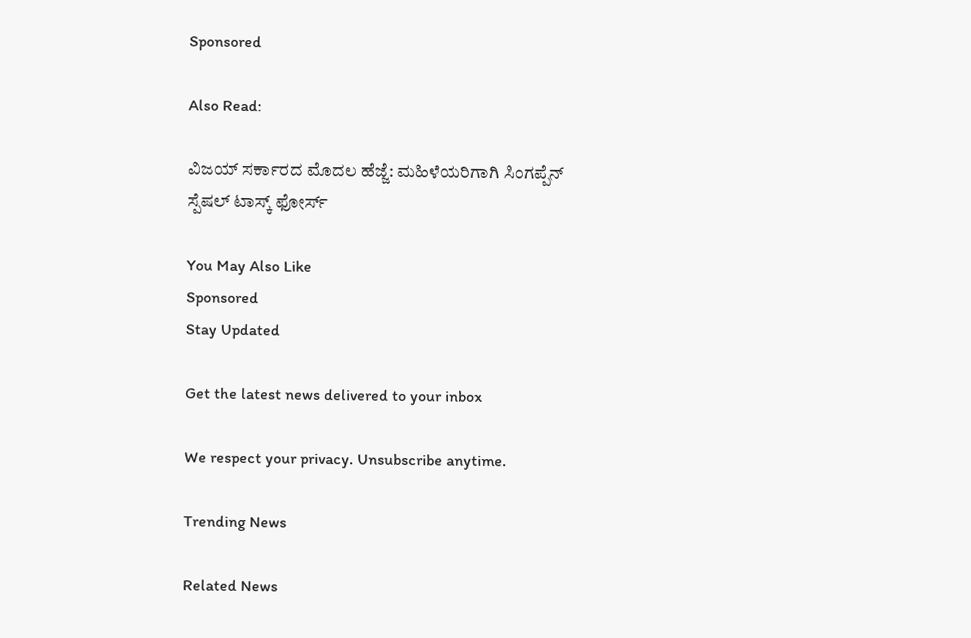Sponsored

Also Read:

ವಿಜಯ್ ಸರ್ಕಾರದ ಮೊದಲ ಹೆಜ್ಜೆ: ಮಹಿಳೆಯರಿಗಾಗಿ ಸಿಂಗಪ್ಪೆನ್ ಸ್ಪೆಷಲ್ ಟಾಸ್ಕ್ ಫೋರ್ಸ್

You May Also Like
Sponsored
Stay Updated

Get the latest news delivered to your inbox

We respect your privacy. Unsubscribe anytime.

Trending News

Related News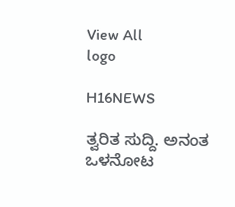View All
logo

H16NEWS

ತ್ವರಿತ ಸುದ್ದಿ. ಅನಂತ ಒಳನೋಟ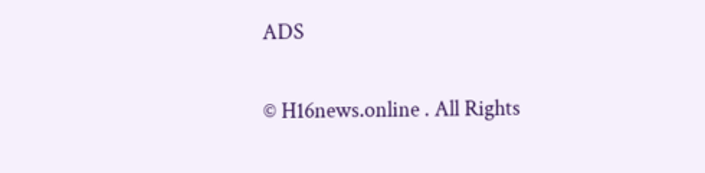ADS

© H16news.online . All Rights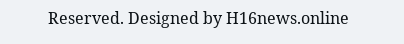Reserved. Designed by H16news.online